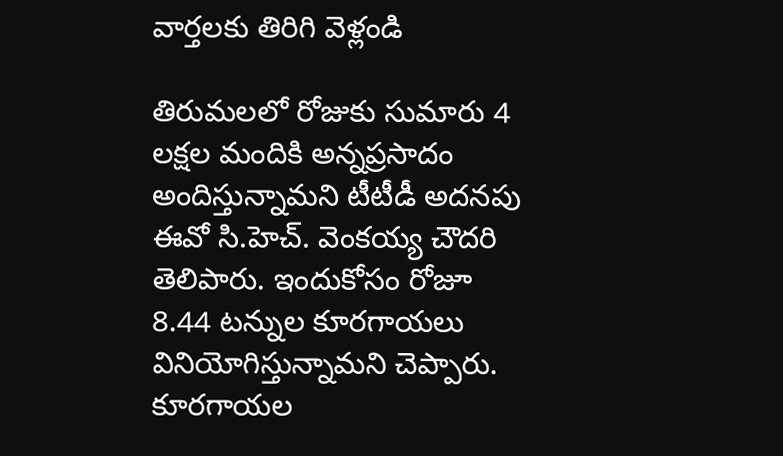వార్తలకు తిరిగి వెళ్లండి

తిరుమలలో రోజుకు సుమారు 4 లక్షల మందికి అన్నప్రసాదం అందిస్తున్నామని టీటీడీ అదనపు ఈవో సి.హెచ్. వెంకయ్య చౌదరి తెలిపారు. ఇందుకోసం రోజూ 8.44 టన్నుల కూరగాయలు వినియోగిస్తున్నామని చెప్పారు.
కూరగాయల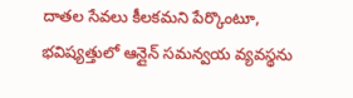దాతల సేవలు కీలకమని పేర్కొంటూ, భవిష్యత్తులో ఆన్లైన్ సమన్వయ వ్యవస్థను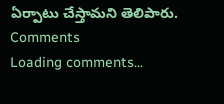ఏర్పాటు చేస్తామని తెలిపారు.
Comments
Loading comments...